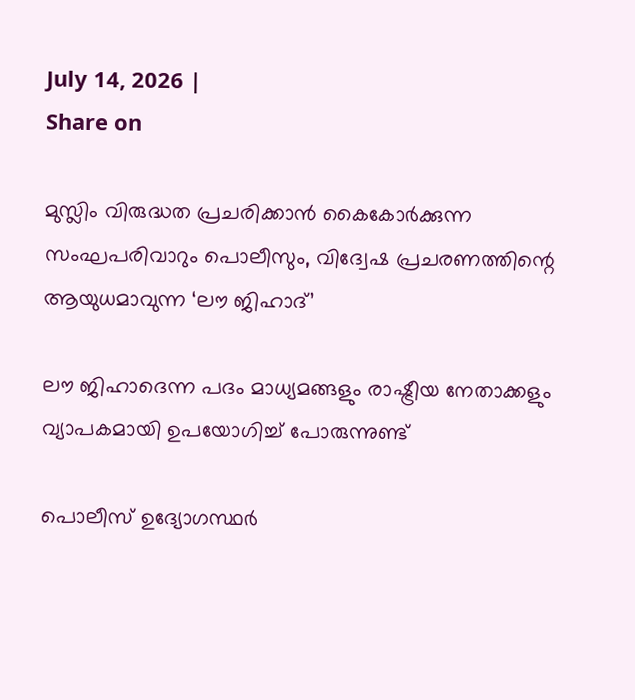July 14, 2026 |
Share on

മുസ്ലിം വിരുദ്ധത പ്രചരിക്കാൻ കൈകോർക്കുന്ന സംഘപരിവാറും പൊലീസും, വിദ്വേഷ പ്രചരണത്തിന്റെ ആയുധമാവുന്ന ‘ലൗ ജിഹാദ്’

ലൗ ജിഹാദെന്ന പദം മാധ്യമങ്ങളും രാഷ്ട്രീയ നേതാക്കളും വ്യാപകമായി ഉപയോഗിച്ച് പോരുന്നുണ്ട്

പൊലീസ് ഉദ്യോഗസ്ഥർ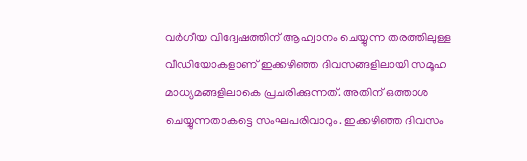വ‍ർഗീയ വിദ്വേഷത്തിന് ആഹ്വാനം ചെയ്യുന്ന തരത്തിലുള്ള വീഡിയോകളാണ് ഇക്കഴിഞ്ഞ ദിവസങ്ങളിലായി സമൂഹ മാധ്യമങ്ങളിലാകെ പ്രചരിക്കുന്നത്. അതിന് ഒത്താശ ചെയ്യുന്നതാകട്ടെ സംഘപരിവാറും. ഇക്കഴിഞ്ഞ ദിവസം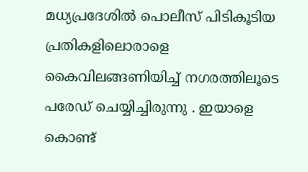മധ്യപ്രദേശിൽ പൊലീസ് പിടികൂടിയ പ്രതികളിലൊരാളെ കൈവിലങ്ങണിയിച്ച് നഗരത്തിലൂടെ പരേഡ് ചെയ്യിച്ചിരുന്നു . ഇയാളെ കൊണ്ട്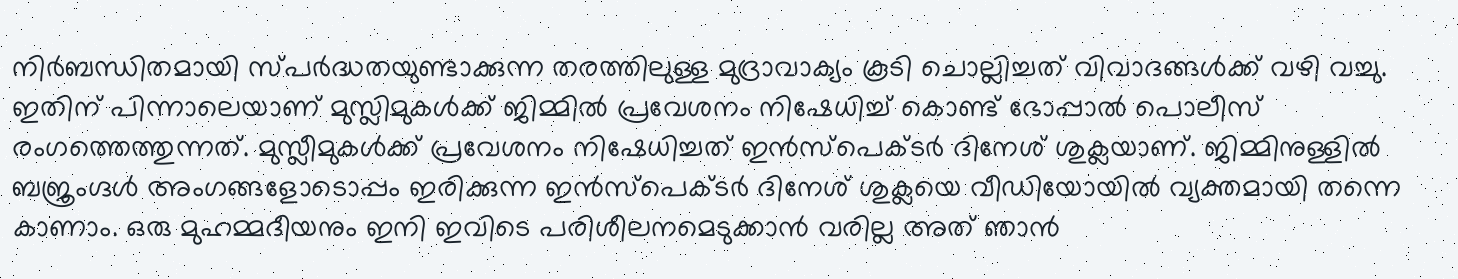നിർബന്ധിതമായി സ്പർദ്ധതയുണ്ടാക്കുന്ന തരത്തിലുള്ള മുദ്രാവാക്യം കൂടി ചൊല്ലിച്ചത് വിവാദങ്ങൾക്ക് വഴി വച്ചു. ഇതിന് പിന്നാലെയാണ് മുസ്ലിമുകൾക്ക് ജിമ്മിൽ പ്രവേശനം നിഷേധിച്ച് കൊണ്ട് ഭോപ്പാൽ പൊലീസ് രംഗത്തെത്തുന്നത്. മുസ്ലീമുകൾക്ക് പ്രവേശനം നിഷേധിച്ചത് ഇൻസ്പെക്ടർ ദിനേശ് ശുക്ലയാണ്. ജിമ്മിനുള്ളിൽ ബജ്രംഗ്ദൾ അംഗങ്ങളോടൊപ്പം ഇരിക്കുന്ന ഇൻസ്പെക്ടർ ദിനേശ് ശുക്ലയെ വീഡിയോയിൽ വ്യക്തമായി തന്നെ കാണാം. ഒരു മുഹമ്മദീയനും ഇനി ഇവിടെ പരിശീലനമെടുക്കാൻ വരില്ല അത് ഞാൻ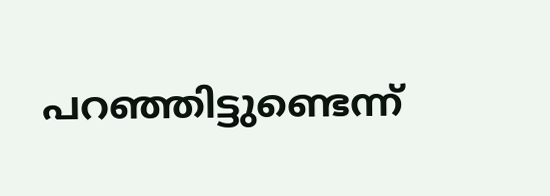പറഞ്ഞിട്ടുണ്ടെന്ന്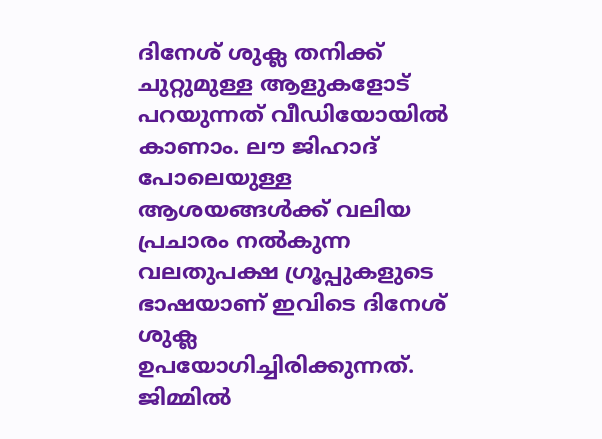ദിനേശ് ശുക്ല തനിക്ക് ചുറ്റുമുള്ള ആളുകളോട് പറയുന്നത് വീഡിയോയിൽ കാണാം. ലൗ ജിഹാദ് പോലെയുള്ള ആശയങ്ങൾക്ക് വലിയ പ്രചാരം നൽകുന്ന വലതുപക്ഷ ഗ്രൂപ്പുകളുടെ ഭാഷയാണ് ഇവിടെ ദിനേശ് ശുക്ല ഉപയോഗിച്ചിരിക്കുന്നത്. ജിമ്മിൽ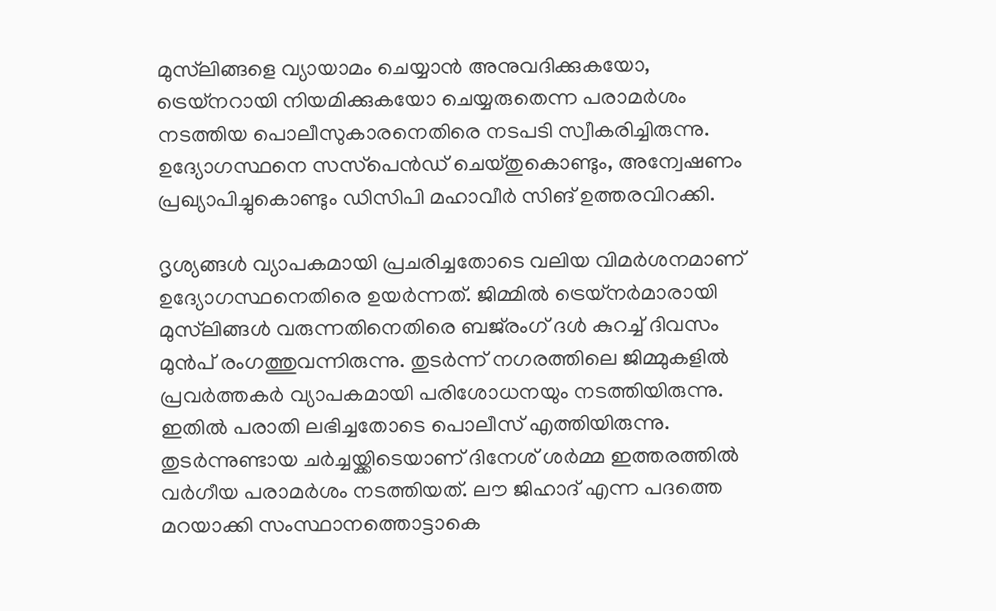മുസ്‌ലിങ്ങളെ വ്യായാമം ചെയ്യാൻ അനുവദിക്കുകയോ, ട്രെയ്നറായി നിയമിക്കുകയോ ചെയ്യരുതെന്ന പരാമർശം നടത്തിയ പൊലീസുകാരനെതിരെ നടപടി സ്വീകരിച്ചിരുന്നു. ഉദ്യോഗസ്ഥനെ സസ്‌പെൻഡ് ചെയ്തുകൊണ്ടും, അന്വേഷണം പ്രഖ്യാപിച്ചുകൊണ്ടും ഡിസിപി മഹാവീർ സിങ് ഉത്തരവിറക്കി.

ദൃശ്യങ്ങൾ വ്യാപകമായി പ്രചരിച്ചതോടെ വലിയ വിമർശനമാണ് ഉദ്യോഗസ്ഥനെതിരെ ഉയർന്നത്. ജിമ്മിൽ ട്രെയ്‌നർമാരായി മുസ്‌ലിങ്ങൾ വരുന്നതിനെതിരെ ബജ്‌രംഗ് ദൾ കുറച്ച് ദിവസം മുൻപ് രംഗത്തുവന്നിരുന്നു. തുടർന്ന് നഗരത്തിലെ ജിമ്മുകളിൽ പ്രവർത്തകർ വ്യാപകമായി പരിശോധനയും നടത്തിയിരുന്നു. ഇതിൽ പരാതി ലഭിച്ചതോടെ പൊലീസ് എത്തിയിരുന്നു. തുടർന്നുണ്ടായ ചർച്ചയ്ക്കിടെയാണ് ദിനേശ് ശർമ്മ ഇത്തരത്തിൽ വർഗീയ പരാമർശം നടത്തിയത്. ലൗ ജിഹാദ് എന്ന പദത്തെ മറയാക്കി സംസ്ഥാനത്തൊട്ടാകെ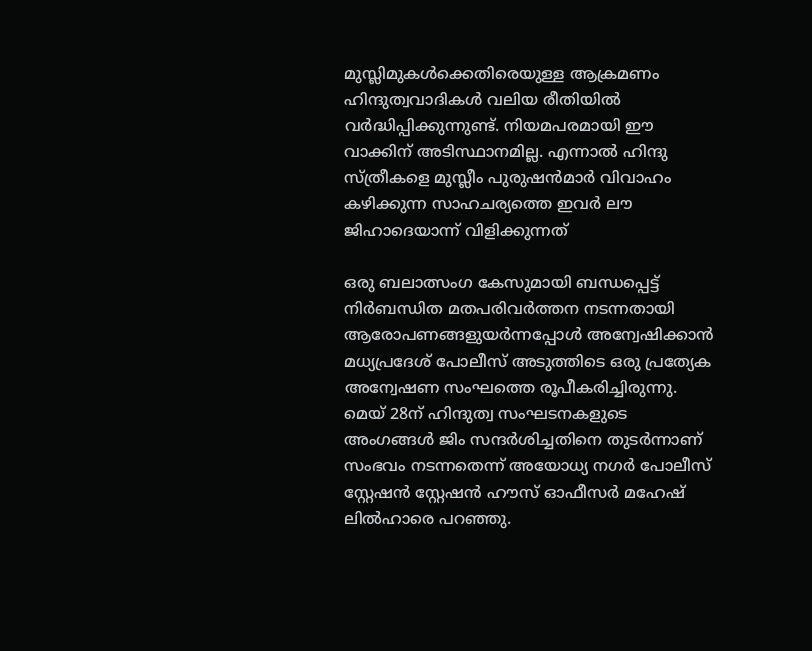മുസ്ലിമുകൾക്കെതിരെയുള്ള ആക്രമണം ഹിന്ദുത്വവാദികൾ വലിയ രീതിയിൽ വർദ്ധിപ്പിക്കുന്നുണ്ട്. നിയമപരമായി ഈ വാക്കിന് അടിസ്ഥാനമില്ല. എന്നാൽ ഹിന്ദു സ്ത്രീകളെ മുസ്ലീം പുരുഷൻമാ‍ർ വിവാഹം കഴിക്കുന്ന സാഹചര്യത്തെ ഇവർ ലൗ ജിഹാദെയാന്ന് വിളിക്കുന്നത്

ഒരു ബലാത്സംഗ കേസുമായി ബന്ധപ്പെട്ട് നിർബന്ധിത മതപരിവർത്തന നടന്നതായി ആരോപണങ്ങളുയർന്നപ്പോൾ അന്വേഷിക്കാൻ മധ്യപ്രദേശ് പോലീസ് അടുത്തിടെ ഒരു പ്രത്യേക അന്വേഷണ സംഘത്തെ രൂപീകരിച്ചിരുന്നു. മെയ് 28ന് ഹിന്ദുത്വ സംഘടനകളുടെ അംഗങ്ങൾ ജിം സന്ദർശിച്ചതിനെ തുടർന്നാണ് സംഭവം നടന്നതെന്ന് അയോധ്യ നഗർ പോലീസ് സ്റ്റേഷൻ സ്റ്റേഷൻ ഹൗസ് ഓഫീസർ മഹേഷ് ലിൽഹാരെ പറഞ്ഞു.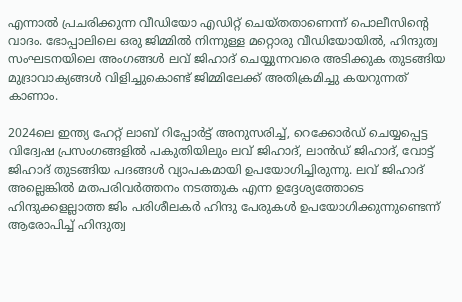എന്നാൽ പ്രചരിക്കുന്ന വീഡിയോ എഡിറ്റ് ചെയ്തതാണെന്ന് പൊലീസിന്റെ വാദം. ഭോപ്പാലിലെ ഒരു ജിമ്മിൽ നിന്നുള്ള മറ്റൊരു വീഡിയോയിൽ, ഹിന്ദുത്വ സംഘടനയിലെ അംഗങ്ങൾ ലവ് ജിഹാദ് ‌ചെയ്യുന്നവരെ അടിക്കുക തുടങ്ങിയ മുദ്രാവാക്യങ്ങൾ വിളിച്ചുകൊണ്ട് ജിമ്മിലേക്ക് അതിക്രമിച്ചു കയറുന്നത് കാണാം.

2024ലെ ഇന്ത്യ ഹേറ്റ് ലാബ് റിപ്പോർട്ട് അനുസരിച്ച്, റെക്കോർഡ് ചെയ്യപ്പെട്ട വിദ്വേഷ പ്രസംഗങ്ങളിൽ പകുതിയിലും ലവ് ജിഹാദ്, ലാൻഡ് ജിഹാദ്, വോട്ട് ജിഹാദ് തുടങ്ങിയ പദങ്ങൾ വ്യാപകമായി ഉപയോഗിച്ചിരുന്നു. ലവ് ജിഹാദ് അല്ലെങ്കിൽ മതപരിവർത്തനം നടത്തുക എന്ന ഉദ്ദേശ്യത്തോടെ ഹിന്ദുക്കളല്ലാത്ത ജിം പരിശീലകർ ഹിന്ദു പേരുകൾ ഉപയോഗിക്കുന്നുണ്ടെന്ന് ആരോപിച്ച് ഹിന്ദുത്വ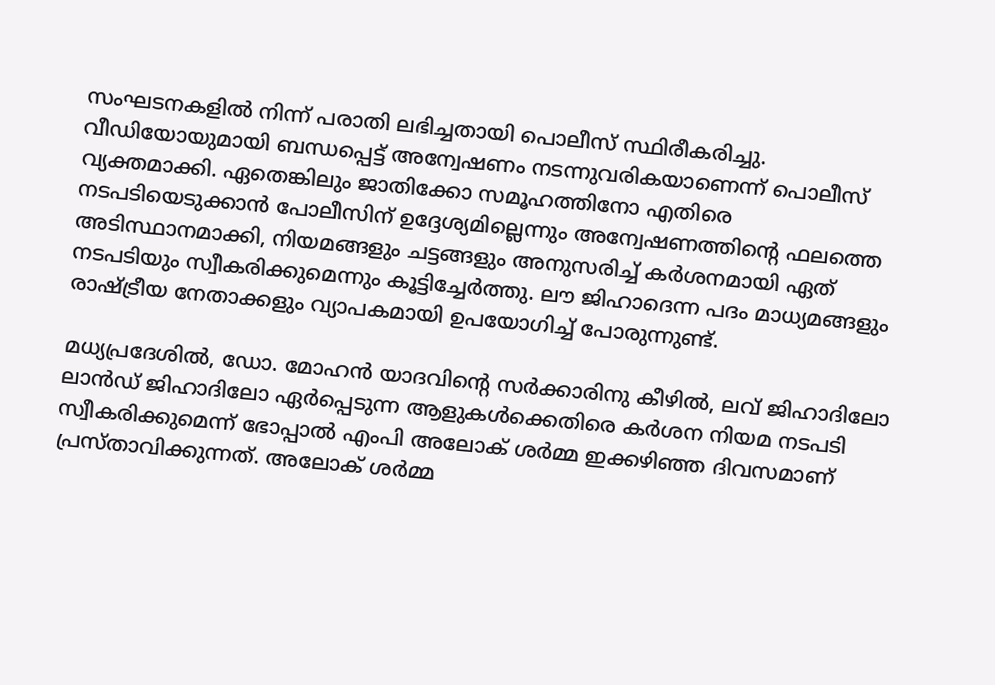സംഘടനകളിൽ നിന്ന് പരാതി ലഭിച്ചതായി പൊലീസ് സ്ഥിരീകരിച്ചു. വീ‍ഡിയോയുമായി ബന്ധപ്പെട്ട് അന്വേഷണം നടന്നുവരികയാണെന്ന് പൊലീസ് വ്യക്തമാക്കി. ഏതെങ്കിലും ജാതിക്കോ സമൂഹത്തിനോ എതിരെ നടപടിയെടുക്കാൻ പോലീസിന് ഉദ്ദേശ്യമില്ലെന്നും അന്വേഷണത്തിന്റെ ഫലത്തെ അടിസ്ഥാനമാക്കി, നിയമങ്ങളും ചട്ടങ്ങളും അനുസരിച്ച് കർശനമായി ഏത് നടപടിയും സ്വീകരിക്കുമെന്നും കൂട്ടിച്ചേ‌‍ർത്തു. ലൗ ജിഹാദെന്ന പദം മാധ്യമങ്ങളും രാഷ്ട്രീയ നേതാക്കളും വ്യാപകമായി ഉപയോഗിച്ച് പോരുന്നുണ്ട്.

മധ്യപ്രദേശിൽ, ഡോ. മോഹൻ യാദവിന്റെ സർക്കാരിനു കീഴിൽ, ലവ് ജിഹാദിലോ ലാൻഡ് ജിഹാദിലോ ഏർപ്പെടുന്ന ആളുകൾക്കെതിരെ കർശന നിയമ നടപടി സ്വീകരിക്കുമെന്ന് ഭോപ്പാൽ എംപി അലോക് ശർമ്മ ഇക്കഴിഞ്ഞ ദിവസമാണ് പ്രസ്താവിക്കുന്നത്. അലോക് ശർമ്മ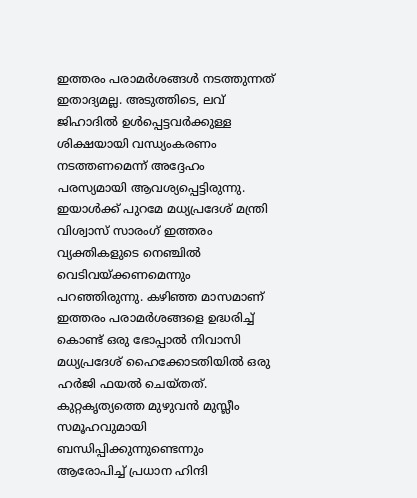ഇത്തരം പരാമർശങ്ങൾ നടത്തുന്നത് ഇതാദ്യമല്ല. അടുത്തിടെ, ലവ് ജിഹാദിൽ ഉൾപ്പെട്ടവർക്കുള്ള ശിക്ഷയായി വന്ധ്യംകരണം നടത്തണമെന്ന് അദ്ദേഹം പരസ്യമായി ആവശ്യപ്പെട്ടിരുന്നു. ഇയാൾക്ക് പുറമേ മധ്യപ്രദേശ് മന്ത്രി വിശ്വാസ് സാരംഗ് ഇത്തരം വ്യക്തികളുടെ നെഞ്ചിൽ വെടിവയ്ക്കണമെന്നും പറഞ്ഞിരുന്നു. കഴിഞ്ഞ മാസമാണ് ഇത്തരം പരാമർശങ്ങളെ ഉദ്ധരിച്ച് കൊണ്ട് ഒരു ഭോപ്പാൽ നിവാസി മധ്യപ്രദേശ് ഹൈക്കോടതിയിൽ ഒരു ഹർജി ഫയൽ ചെയ്തത്. കുറ്റകൃത്യത്തെ മുഴുവൻ മുസ്ലീം സമൂഹവുമായി ബന്ധിപ്പിക്കുന്നുണ്ടെന്നും ആരോപിച്ച് പ്രധാന ഹിന്ദി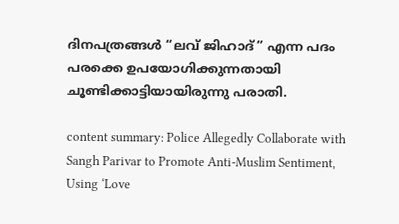ദിനപത്രങ്ങൾ “ലവ് ജിഹാദ്” എന്ന പദം പരക്കെ ഉപയോഗിക്കുന്നതായി ചൂണ്ടിക്കാട്ടിയായിരുന്നു പരാതി.

content summary: Police Allegedly Collaborate with Sangh Parivar to Promote Anti-Muslim Sentiment, Using ‘Love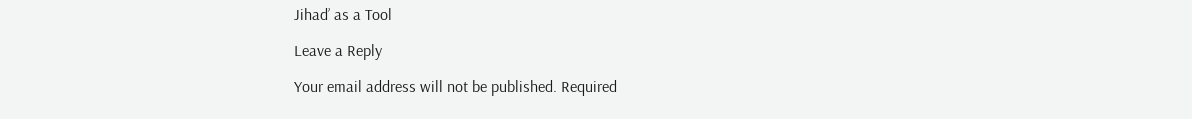Jihad’ as a Tool

Leave a Reply

Your email address will not be published. Required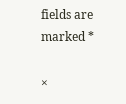fields are marked *

×